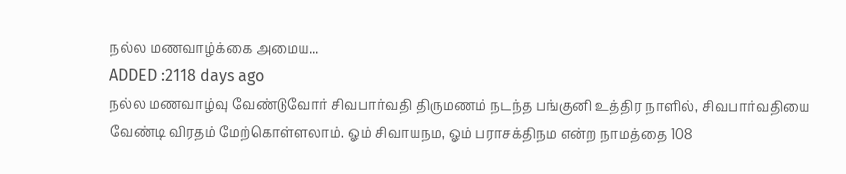நல்ல மணவாழ்க்கை அமைய...
ADDED :2118 days ago
நல்ல மணவாழ்வு வேண்டுவோர் சிவபார்வதி திருமணம் நடந்த பங்குனி உத்திர நாளில், சிவபார்வதியை வேண்டி விரதம் மேற்கொள்ளலாம். ஓம் சிவாயநம, ஓம் பராசக்திநம என்ற நாமத்தை 108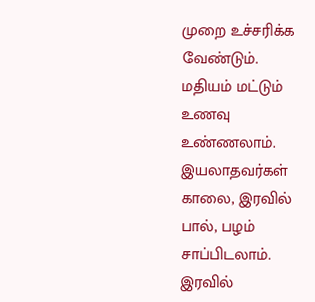முறை உச்சரிக்க வேண்டும். மதியம் மட்டும் உணவு உண்ணலாம். இயலாதவர்கள் காலை, இரவில் பால், பழம் சாப்பிடலாம். இரவில்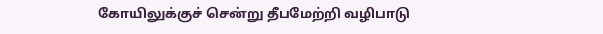கோயிலுக்குச் சென்று தீபமேற்றி வழிபாடு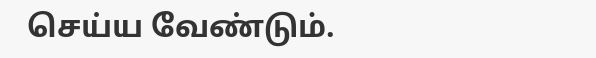செய்ய வேண்டும்.